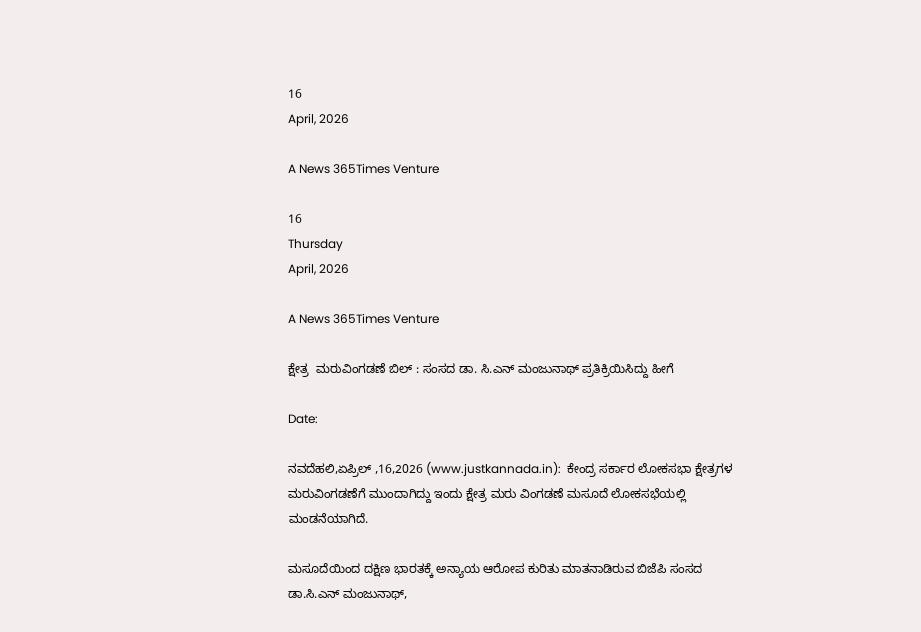16
April, 2026

A News 365Times Venture

16
Thursday
April, 2026

A News 365Times Venture

ಕ್ಷೇತ್ರ  ಮರುವಿಂಗಡಣೆ ಬಿಲ್ : ಸಂಸದ ಡಾ. ಸಿ.ಎನ್ ಮಂಜುನಾಥ್ ಪ್ರತಿಕ್ರಿಯಿಸಿದ್ದು ಹೀಗೆ

Date:

ನವದೆಹಲಿ,ಏಪ್ರಿಲ್ ,16,2026 (www.justkannada.in):  ಕೇಂದ್ರ ಸರ್ಕಾರ ಲೋಕಸಭಾ ಕ್ಷೇತ್ರಗಳ ಮರುವಿಂಗಡಣೆಗೆ ಮುಂದಾಗಿದ್ದು ಇಂದು ಕ್ಷೇತ್ರ ಮರು ವಿಂಗಡಣೆ ಮಸೂದೆ ಲೋಕಸಭೆಯಲ್ಲಿ ಮಂಡನೆಯಾಗಿದೆ.

ಮಸೂದೆಯಿಂದ ದಕ್ಷಿಣ ಭಾರತಕ್ಕೆ ಅನ್ಯಾಯ ಆರೋಪ ಕುರಿತು ಮಾತನಾಡಿರುವ ಬಿಜೆಪಿ ಸಂಸದ ಡಾ.ಸಿ.ಎನ್ ಮಂಜುನಾಥ್,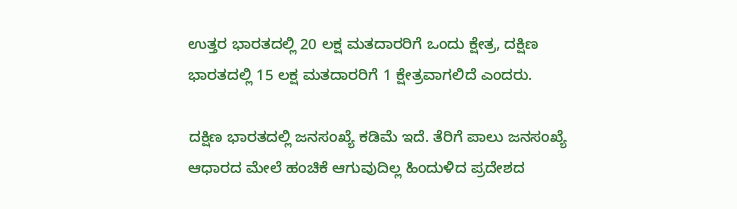ಉತ್ತರ ಭಾರತದಲ್ಲಿ 20 ಲಕ್ಷ ಮತದಾರರಿಗೆ ಒಂದು ಕ್ಷೇತ್ರ, ದಕ್ಷಿಣ ಭಾರತದಲ್ಲಿ 15 ಲಕ್ಷ ಮತದಾರರಿಗೆ 1 ಕ್ಷೇತ್ರವಾಗಲಿದೆ ಎಂದರು.

ದಕ್ಷಿಣ ಭಾರತದಲ್ಲಿ ಜನಸಂಖ್ಯೆ ಕಡಿಮೆ ಇದೆ. ತೆರಿಗೆ ಪಾಲು ಜನಸಂಖ್ಯೆ ಆಧಾರದ ಮೇಲೆ ಹಂಚಿಕೆ ಆಗುವುದಿಲ್ಲ ಹಿಂದುಳಿದ ಪ್ರದೇಶದ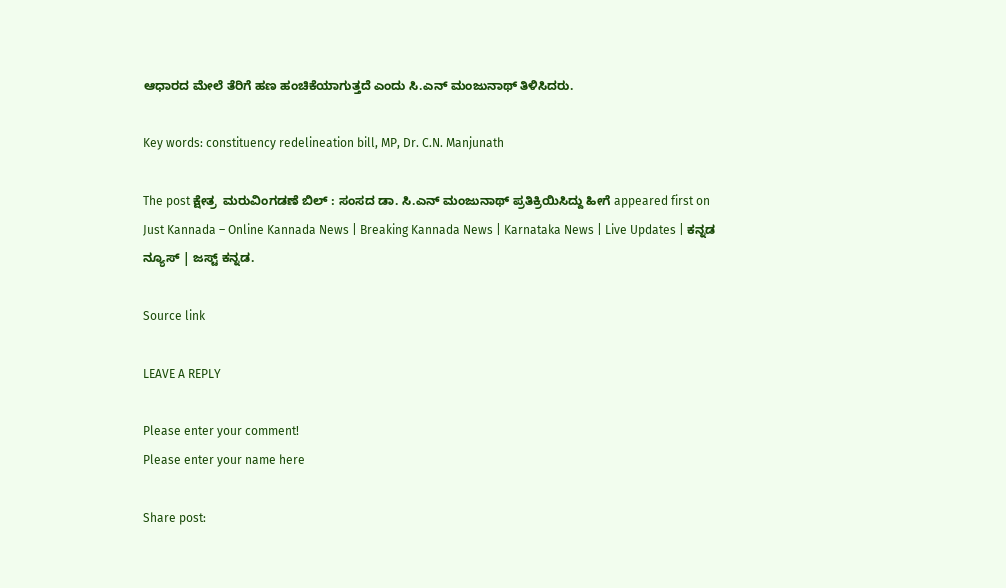ಆಧಾರದ ಮೇಲೆ ತೆರಿಗೆ ಹಣ ಹಂಚಿಕೆಯಾಗುತ್ತದೆ ಎಂದು ಸಿ.ಎನ್ ಮಂಜುನಾಥ್ ತಿಳಿಸಿದರು.

Key words: constituency redelineation bill, MP, Dr. C.N. Manjunath

The post ಕ್ಷೇತ್ರ  ಮರುವಿಂಗಡಣೆ ಬಿಲ್ : ಸಂಸದ ಡಾ. ಸಿ.ಎನ್ ಮಂಜುನಾಥ್ ಪ್ರತಿಕ್ರಿಯಿಸಿದ್ದು ಹೀಗೆ appeared first on Just Kannada – Online Kannada News | Breaking Kannada News | Karnataka News | Live Updates | ಕನ್ನಡ ನ್ಯೂಸ್ | ಜಸ್ಟ್ ಕನ್ನಡ.

Source link

LEAVE A REPLY

Please enter your comment!
Please enter your name here

Share post: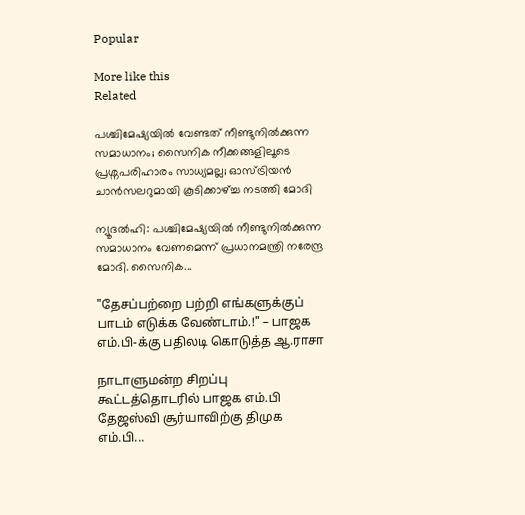Popular

More like this
Related

പശ്ചിമേഷ്യയിൽ വേണ്ടത് നീണ്ടുനിൽക്കുന്ന സമാധാനം; സൈനിക നീക്കങ്ങളിലൂടെ പ്രശ്നപരിഹാരം സാധ്യമല്ല; ഓസ്ട്രിയൻ ചാൻസലറുമായി കൂടിക്കാഴ്ച്ച നടത്തി മോദി

ന്യൂദൽഹി: പശ്ചിമേഷ്യയിൽ നീണ്ടുനിൽക്കുന്ന സമാധാനം വേണമെന്ന് പ്രധാനമന്ത്രി നരേന്ദ്ര മോദി. സൈനിക...

"தேசப்பற்றை பற்றி எங்களுக்குப் பாடம் எடுக்க வேண்டாம்.!" – பாஜக எம்.பி-க்கு பதிலடி கொடுத்த ஆ.ராசா

நாடாளுமன்ற சிறப்பு கூட்டத்தொடரில் பாஜக எம்.பி தேஜஸ்வி சூர்யாவிற்கு திமுக எம்.பி...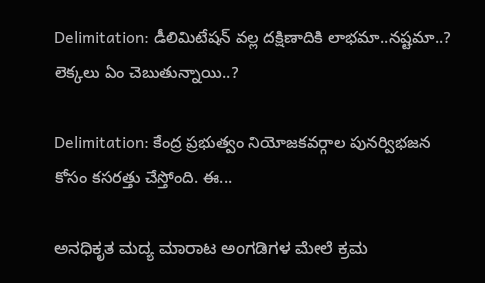Delimitation: డీలిమిటేషన్ వల్ల దక్షిణాదికి లాభమా..నష్టమా..? లెక్కలు ఏం చెబుతున్నాయి..?

Delimitation: కేంద్ర ప్రభుత్వం నియోజకవర్గాల పునర్విభజన కోసం కసరత్తు చేస్తోంది. ఈ...

ಅನಧಿಕೃತ ಮದ್ಯ ಮಾರಾಟ ಅಂಗಡಿಗಳ ಮೇಲೆ ಕ್ರಮ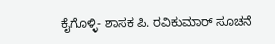ಕೈಗೊಳ್ಳಿ- ಶಾಸಕ ಪಿ. ರವಿಕುಮಾರ್ ಸೂಚನೆ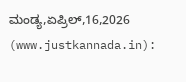ಮಂಡ್ಯ,ಏಪ್ರಿಲ್,16,2026 (www.justkannada.in):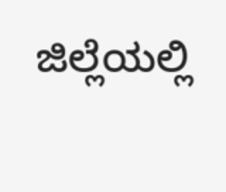ಜಿಲ್ಲೆಯಲ್ಲಿ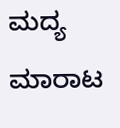ಮದ್ಯ ಮಾರಾಟ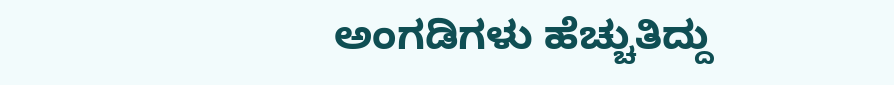ಅಂಗಡಿಗಳು ಹೆಚ್ಚುತಿದ್ದು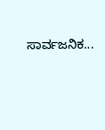ಸಾರ್ವಜನಿಕ...